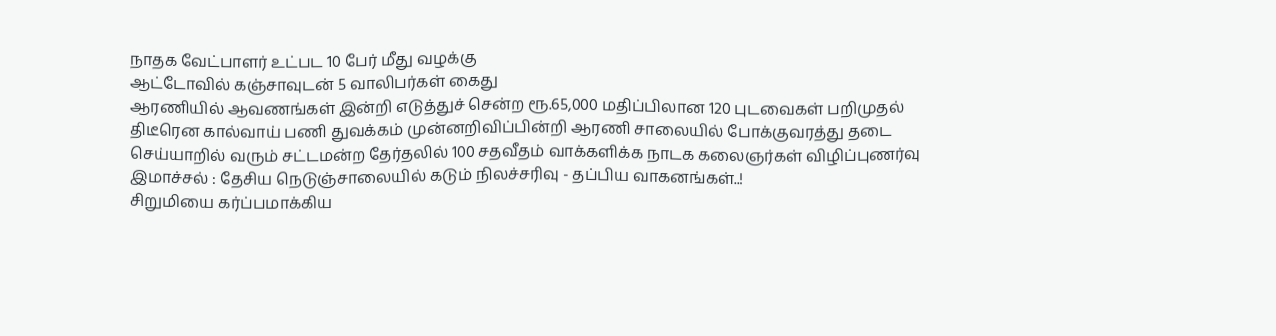நாதக வேட்பாளர் உட்பட 10 பேர் மீது வழக்கு
ஆட்டோவில் கஞ்சாவுடன் 5 வாலிபர்கள் கைது
ஆரணியில் ஆவணங்கள் இன்றி எடுத்துச் சென்ற ரூ.65,000 மதிப்பிலான 120 புடவைகள் பறிமுதல்
திடீரென கால்வாய் பணி துவக்கம் முன்னறிவிப்பின்றி ஆரணி சாலையில் போக்குவரத்து தடை
செய்யாறில் வரும் சட்டமன்ற தேர்தலில் 100 சதவீதம் வாக்களிக்க நாடக கலைஞர்கள் விழிப்புணர்வு
இமாச்சல் : தேசிய நெடுஞ்சாலையில் கடும் நிலச்சரிவு - தப்பிய வாகனங்கள்..!
சிறுமியை கர்ப்பமாக்கிய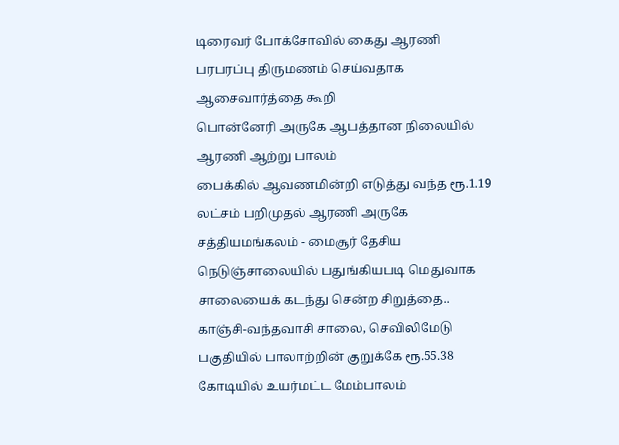டிரைவர் போக்சோவில் கைது ஆரணி பரபரப்பு திருமணம் செய்வதாக ஆசைவார்த்தை கூறி
பொன்னேரி அருகே ஆபத்தான நிலையில் ஆரணி ஆற்று பாலம்
பைக்கில் ஆவணமின்றி எடுத்து வந்த ரூ.1.19 லட்சம் பறிமுதல் ஆரணி அருகே
சத்தியமங்கலம் - மைசூர் தேசிய நெடுஞ்சாலையில் பதுங்கியபடி மெதுவாக சாலையைக் கடந்து சென்ற சிறுத்தை..
காஞ்சி-வந்தவாசி சாலை, செவிலிமேடு பகுதியில் பாலாற்றின் குறுக்கே ரூ.55.38 கோடியில் உயர்மட்ட மேம்பாலம்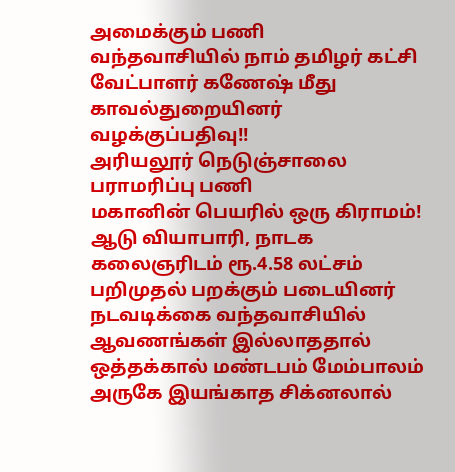அமைக்கும் பணி
வந்தவாசியில் நாம் தமிழர் கட்சி வேட்பாளர் கணேஷ் மீது காவல்துறையினர் வழக்குப்பதிவு!!
அரியலூர் நெடுஞ்சாலை பராமரிப்பு பணி
மகானின் பெயரில் ஒரு கிராமம்!
ஆடு வியாபாரி, நாடக கலைஞரிடம் ரூ.4.58 லட்சம் பறிமுதல் பறக்கும் படையினர் நடவடிக்கை வந்தவாசியில் ஆவணங்கள் இல்லாததால்
ஒத்தக்கால் மண்டபம் மேம்பாலம் அருகே இயங்காத சிக்னலால்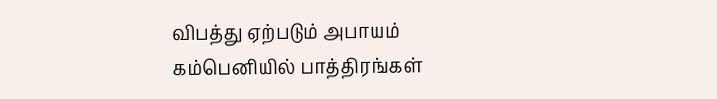விபத்து ஏற்படும் அபாயம்
கம்பெனியில் பாத்திரங்கள்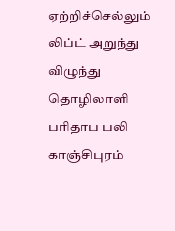ஏற்றிச்செல்லும் லிப்ட் அறுந்து விழுந்து தொழிலாளி பரிதாப பலி
காஞ்சிபுரம்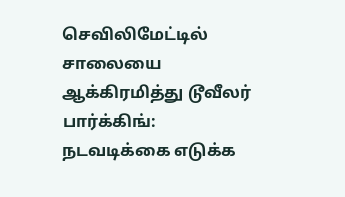செவிலிமேட்டில் சாலையை ஆக்கிரமித்து டூவீலர் பார்க்கிங்: நடவடிக்கை எடுக்க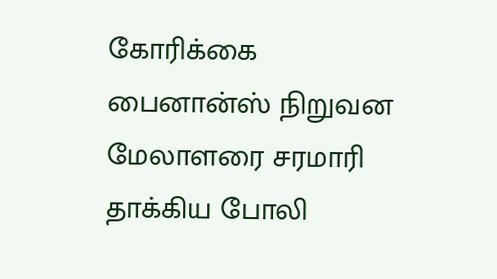கோரிக்கை
பைனான்ஸ் நிறுவன மேலாளரை சரமாரி தாக்கிய போலி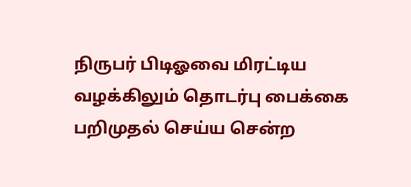நிருபர் பிடிஓவை மிரட்டிய வழக்கிலும் தொடர்பு பைக்கை பறிமுதல் செய்ய சென்ற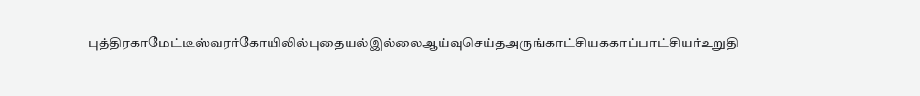புத்திரகாமேட்டீஸ்வரர்கோயிலில்புதையல்இல்லைஆய்வுசெய்தஅருங்காட்சியககாப்பாட்சியர்உறுதி